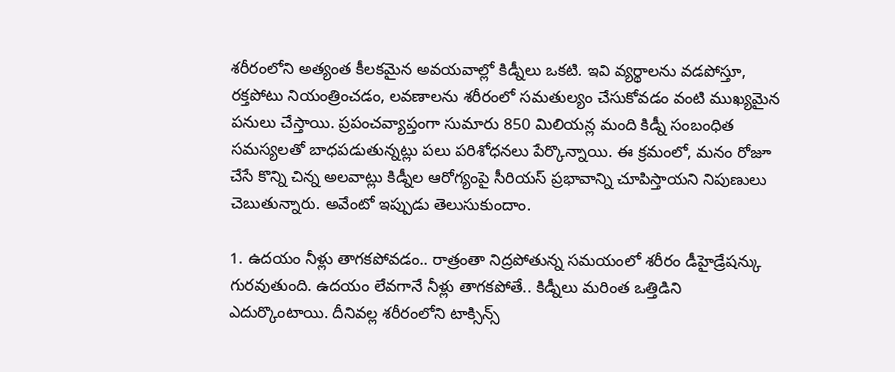శరీరంలోని అత్యంత కీలకమైన అవయవాల్లో కిడ్నీలు ఒకటి. ఇవి వ్యర్థాలను వడపోస్తూ, రక్తపోటు నియంత్రించడం, లవణాలను శరీరంలో సమతుల్యం చేసుకోవడం వంటి ముఖ్యమైన పనులు చేస్తాయి. ప్రపంచవ్యాప్తంగా సుమారు 850 మిలియన్ల మంది కిడ్నీ సంబంధిత సమస్యలతో బాధపడుతున్నట్లు పలు పరిశోధనలు పేర్కొన్నాయి. ఈ క్రమంలో, మనం రోజూ చేసే కొన్ని చిన్న అలవాట్లు కిడ్నీల ఆరోగ్యంపై సీరియస్ ప్రభావాన్ని చూపిస్తాయని నిపుణులు చెబుతున్నారు. అవేంటో ఇప్పుడు తెలుసుకుందాం.

1. ఉదయం నీళ్లు తాగకపోవడం.. రాత్రంతా నిద్రపోతున్న సమయంలో శరీరం డీహైడ్రేషన్కు గురవుతుంది. ఉదయం లేవగానే నీళ్లు తాగకపోతే.. కిడ్నీలు మరింత ఒత్తిడిని ఎదుర్కొంటాయి. దీనివల్ల శరీరంలోని టాక్సిన్స్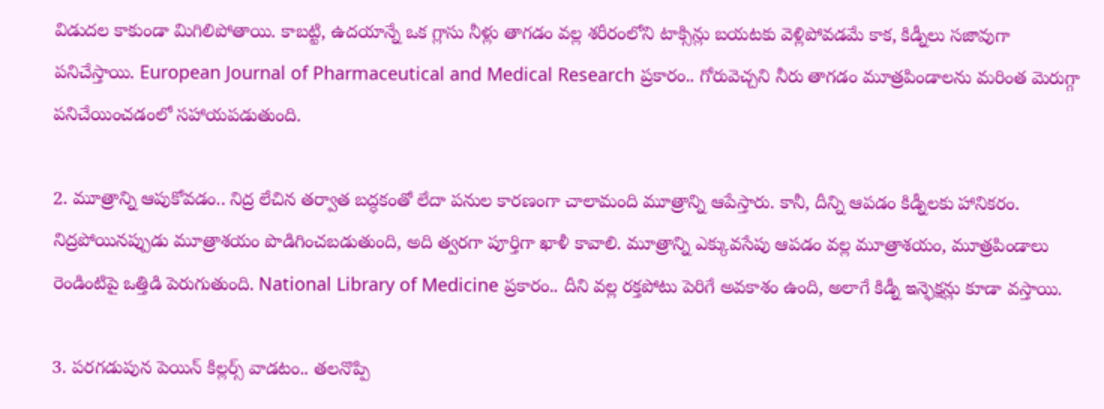విడుదల కాకుండా మిగిలిపోతాయి. కాబట్టి, ఉదయాన్నే ఒక గ్లాసు నీళ్లు తాగడం వల్ల శరీరంలోని టాక్సిన్లు బయటకు వెళ్లిపోవడమే కాక, కిడ్నీలు సజావుగా పనిచేస్తాయి. European Journal of Pharmaceutical and Medical Research ప్రకారం.. గోరువెచ్చని నీరు తాగడం మూత్రపిండాలను మరింత మెరుగ్గా పనిచేయించడంలో సహాయపడుతుంది.

2. మూత్రాన్ని ఆపుకోవడం.. నిద్ర లేచిన తర్వాత బద్ధకంతో లేదా పనుల కారణంగా చాలామంది మూత్రాన్ని ఆపేస్తారు. కానీ, దీన్ని ఆపడం కిడ్నీలకు హానికరం. నిద్రపోయినప్పుడు మూత్రాశయం పొడిగించబడుతుంది, అది త్వరగా పూర్తిగా ఖాళీ కావాలి. మూత్రాన్ని ఎక్కువసేపు ఆపడం వల్ల మూత్రాశయం, మూత్రపిండాలు రెండింటిపై ఒత్తిడి పెరుగుతుంది. National Library of Medicine ప్రకారం.. దీని వల్ల రక్తపోటు పెరిగే అవకాశం ఉంది, అలాగే కిడ్నీ ఇన్ఫెక్షన్లు కూడా వస్తాయి.

3. పరగడుపున పెయిన్ కిల్లర్స్ వాడటం.. తలనొప్పి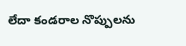లేదా కండరాల నొప్పులను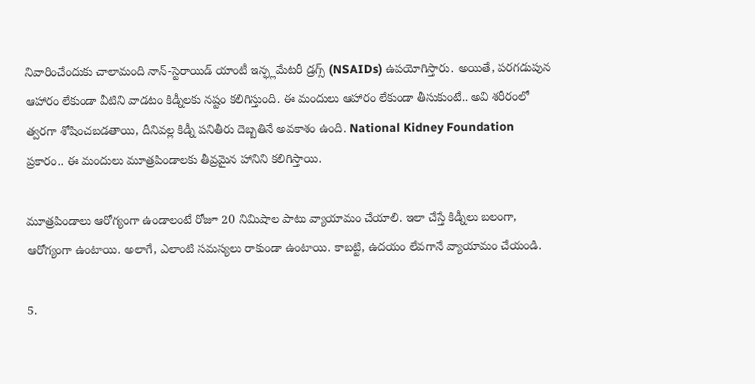నివారించేందుకు చాలామంది నాన్-స్టెరాయిడ్ యాంటీ ఇన్ఫ్లమేటరీ డ్రగ్స్ (NSAIDs) ఉపయోగిస్తారు. అయితే, పరగడుపున ఆహారం లేకుండా వీటిని వాడటం కిడ్నీలకు నష్టం కలిగిస్తుంది. ఈ మందులు ఆహారం లేకుండా తీసుకుంటే.. అవి శరీరంలో త్వరగా శోషించబడతాయి, దీనివల్ల కిడ్నీ పనితీరు దెబ్బతినే అవకాశం ఉంది. National Kidney Foundation ప్రకారం.. ఈ మందులు మూత్రపిండాలకు తీవ్రమైన హానిని కలిగిస్తాయి.

మూత్రపిండాలు ఆరోగ్యంగా ఉండాలంటే రోజూ 20 నిమిషాల పాటు వ్యాయామం చేయాలి. ఇలా చేస్తే కిడ్నీలు బలంగా, ఆరోగ్యంగా ఉంటాయి. అలాగే, ఎలాంటి సమస్యలు రాకుండా ఉంటాయి. కాబట్టి, ఉదయం లేవగానే వ్యాయామం చేయండి.

5.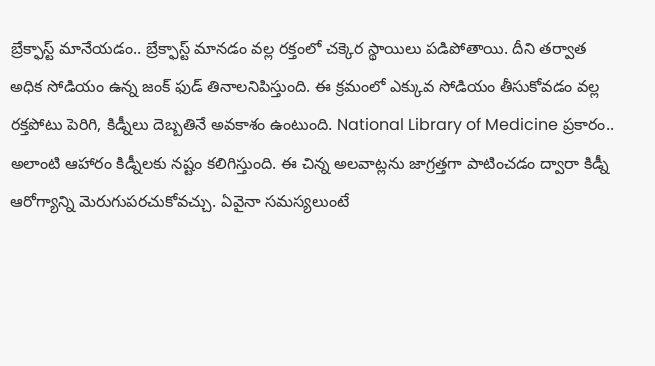బ్రేక్ఫాస్ట్ మానేయడం.. బ్రేక్ఫాస్ట్ మానడం వల్ల రక్తంలో చక్కెర స్థాయిలు పడిపోతాయి. దీని తర్వాత అధిక సోడియం ఉన్న జంక్ ఫుడ్ తినాలనిపిస్తుంది. ఈ క్రమంలో ఎక్కువ సోడియం తీసుకోవడం వల్ల రక్తపోటు పెరిగి, కిడ్నీలు దెబ్బతినే అవకాశం ఉంటుంది. National Library of Medicine ప్రకారం.. అలాంటి ఆహారం కిడ్నీలకు నష్టం కలిగిస్తుంది. ఈ చిన్న అలవాట్లను జాగ్రత్తగా పాటించడం ద్వారా కిడ్నీ ఆరోగ్యాన్ని మెరుగుపరచుకోవచ్చు. ఏవైనా సమస్యలుంటే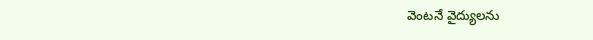వెంటనే వైద్యులను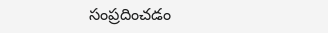సంప్రదించడం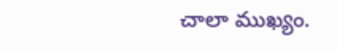చాలా ముఖ్యం.